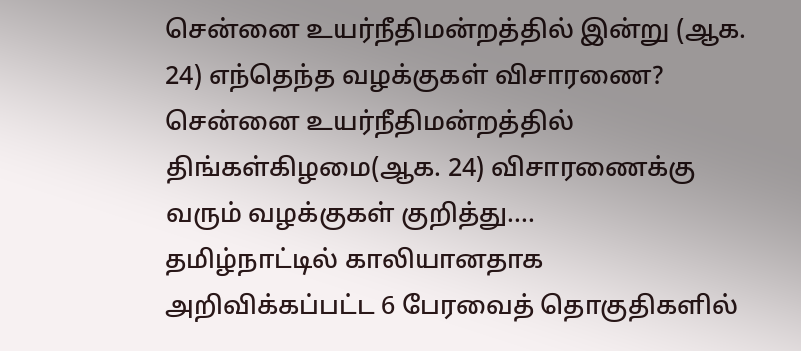சென்னை உயர்நீதிமன்றத்தில் இன்று (ஆக. 24) எந்தெந்த வழக்குகள் விசாரணை?
சென்னை உயர்நீதிமன்றத்தில் திங்கள்கிழமை(ஆக. 24) விசாரணைக்கு வரும் வழக்குகள் குறித்து....
தமிழ்நாட்டில் காலியானதாக அறிவிக்கப்பட்ட 6 பேரவைத் தொகுதிகளில்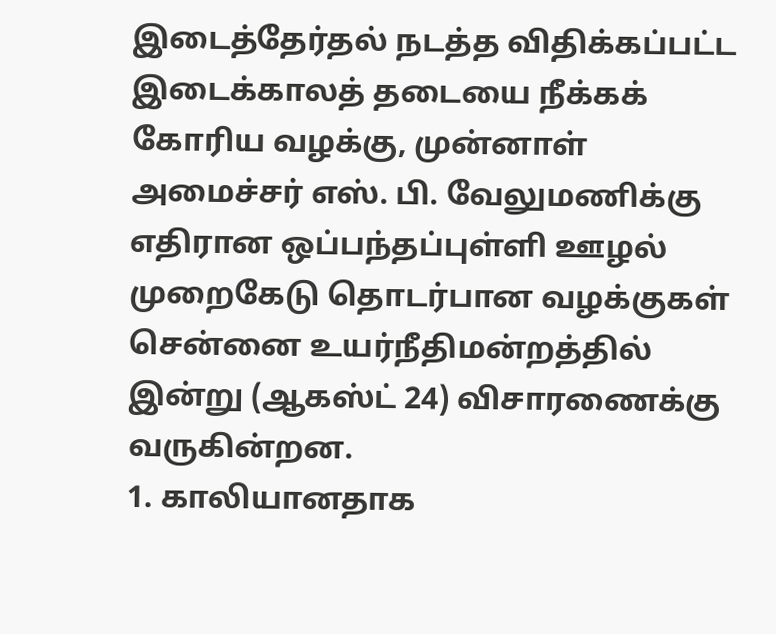இடைத்தேர்தல் நடத்த விதிக்கப்பட்ட இடைக்காலத் தடையை நீக்கக் கோரிய வழக்கு, முன்னாள் அமைச்சர் எஸ். பி. வேலுமணிக்கு எதிரான ஒப்பந்தப்புள்ளி ஊழல் முறைகேடு தொடர்பான வழக்குகள் சென்னை உயர்நீதிமன்றத்தில் இன்று (ஆகஸ்ட் 24) விசாரணைக்கு வருகின்றன.
1. காலியானதாக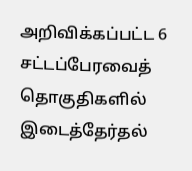அறிவிக்கப்பட்ட 6 சட்டப்பேரவைத் தொகுதிகளில் இடைத்தேர்தல்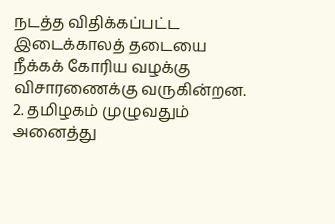நடத்த விதிக்கப்பட்ட இடைக்காலத் தடையை நீக்கக் கோரிய வழக்கு விசாரணைக்கு வருகின்றன.
2. தமிழகம் முழுவதும் அனைத்து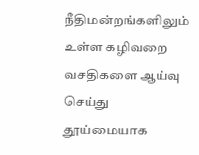நீதிமன்றங்களிலும் உள்ள கழிவறை வசதிகளை ஆய்வு செய்து தூய்மையாக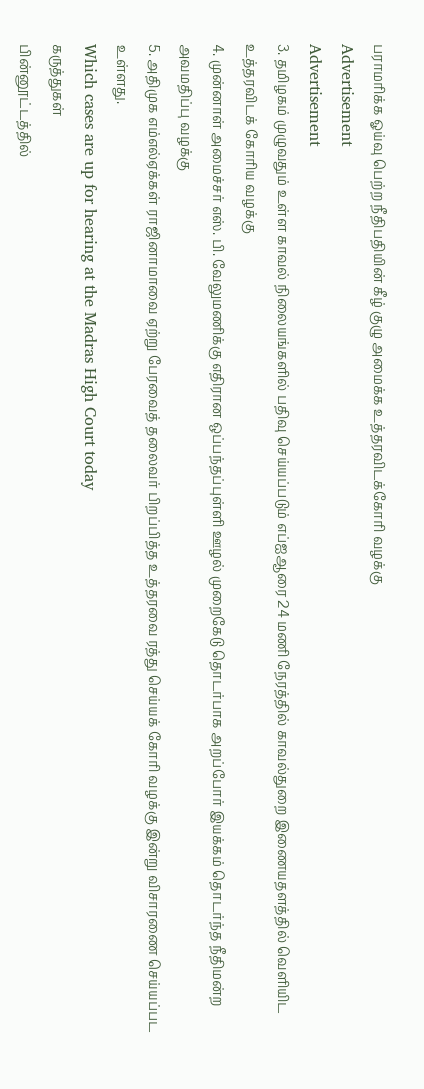பராமரிக்க ஓய்வு பெற்ற நீதிபதியின் கீழ் குழு அமைக்க உத்தரவிடக்கோரி வழக்கு
Advertisement
Advertisement
3. தமிழகம் முழுவதும் உள்ள காவல் நிலையங்களில் பதிவு செய்யப்படும் எப்ஐஆரை 24 மணி நேரத்தில் காவல்துறை இணையதளத்தில் வெளியிட உத்தரவிடக் கோரிய வழக்கு
4. முன்னாள் அமைச்சர் எஸ். பி. வேலுமணிக்கு எதிரான ஒப்பந்தப்புள்ளி ஊழல் முறைகேடு தொடர்பாக அறப்போர் இயக்கம் தொடர்ந்த நீதிமன்ற அவமதிப்பு வழக்கு
5. அதிமுக எம்எல்ஏக்கள் ராஜினாமாவை ஏற்று பேரவைத் தலைவர் பிறப்பித்த உத்தரவை ரத்து செய்யக் கோரி வழக்கு இன்று விசாரணை செய்யப்பட உள்ளது.
Which cases are up for hearing at the Madras High Court today
கருத்துகள்
பின்னூட்டத்தில்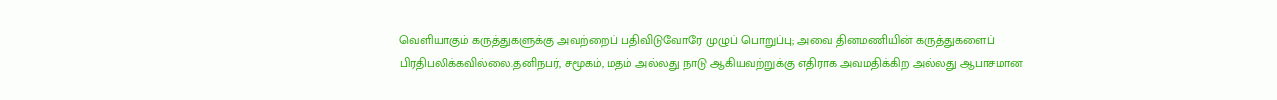வெளியாகும் கருத்துகளுக்கு அவற்றைப் பதிவிடுவோரே முழுப் பொறுப்பு; அவை தினமணியின் கருத்துகளைப் பிரதிபலிக்கவில்லை.தனிநபர், சமூகம், மதம் அல்லது நாடு ஆகியவற்றுக்கு எதிராக அவமதிக்கிற அல்லது ஆபாசமான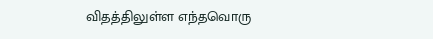விதத்திலுள்ள எந்தவொரு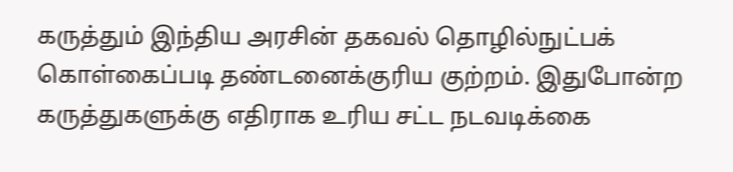கருத்தும் இந்திய அரசின் தகவல் தொழில்நுட்பக் கொள்கைப்படி தண்டனைக்குரிய குற்றம். இதுபோன்ற கருத்துகளுக்கு எதிராக உரிய சட்ட நடவடிக்கை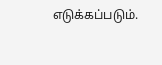எடுக்கப்படும்.